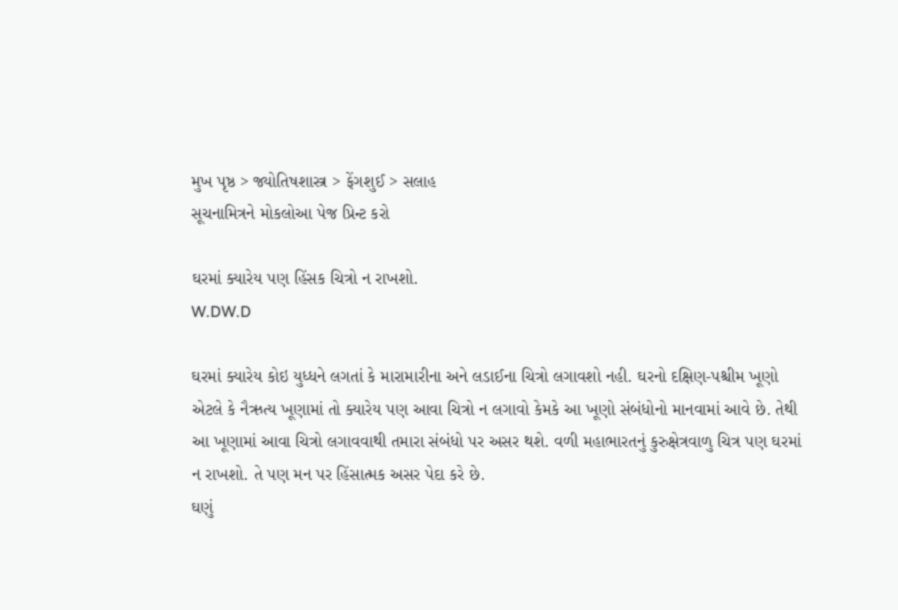મુખ પૃષ્ઠ > જ્યોતિષશાસ્ત્ર > ફેંગશુઈ > સલાહ
સૂચનામિત્રને મોકલોઆ પેજ પ્રિન્ટ કરો

ઘરમાં ક્યારેય પણ હિંસક ચિત્રો ન રાખશો.
W.DW.D

ઘરમાં ક્યારેય કોઇ યુધ્ધને લગતાં કે મારામારીના અને લડાઈના ચિત્રો લગાવશો નહી. ઘરનો દક્ષિણ-પશ્ચીમ ખૂણો એટલે કે નૈઋત્ય ખૂણામાં તો ક્યારેય પણ આવા ચિત્રો ન લગાવો કેમકે આ ખૂણો સંબંધોનો માનવામાં આવે છે. તેથી આ ખૂણામાં આવા ચિત્રો લગાવવાથી તમારા સંબંધો પર અસર થશે. વળી મહાભારતનું કુરુક્ષેત્રવાળુ ચિત્ર પણ ઘરમાં ન રાખશો. તે પણ મન પર હિંસાત્મક અસર પેદા કરે છે.
ઘણું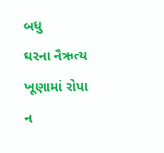બધુ
ઘરના નૈઋત્ય ખૂણામાં રોપા ન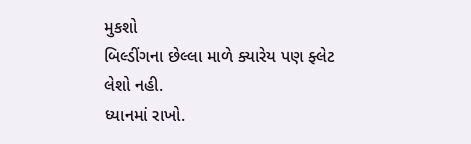મુકશો
બિલ્ડીંગના છેલ્લા માળે ક્યારેય પણ ફ્લેટ લેશો નહી.
ધ્યાનમાં રાખો.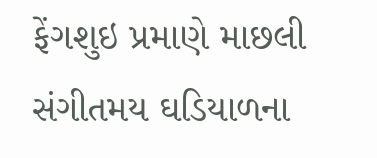ફેંગશુઇ પ્રમાણે માછલી
સંગીતમય ઘડિયાળના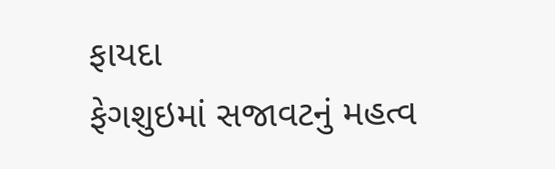ફાયદા
ફેગશુઇમાં સજાવટનું મહત્વ